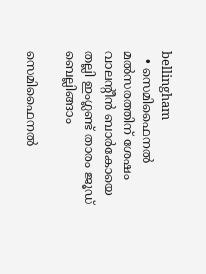bellingham
  • സെമിഫൈനല്‍ മല്‍സരത്തിന് ശേഷം വാലന്റീൻ ബാർകോയെ തല്ലി ഇംഗ്ലണ്ട് താരം ജൂഡ് ബെല്ലിങ്ങാം

സെമിഫൈനല്‍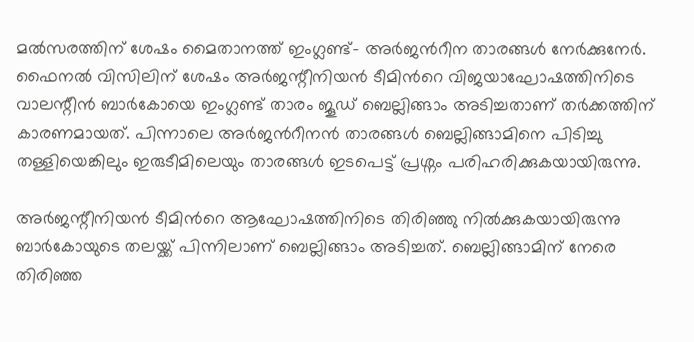മല്‍സരത്തിന് ശേഷം മൈതാനത്ത് ഇംഗ്ലണ്ട്– അര്‍ജന്‍റീന താരങ്ങള്‍ നേര്‍ക്കുനേര്‍. ഫൈനല്‍ വിസിലിന് ശേഷം അർജന്റീനിയൻ ടീമിന്‍റെ വിജയാഘോഷത്തിനിടെ വാലന്റീൻ ബാർകോയെ ഇംഗ്ലണ്ട് താരം ജൂഡ് ബെല്ലിങ്ങാം അടിച്ചതാണ് തര്‍ക്കത്തിന് കാരണമായത്. പിന്നാലെ അര്‍ജന്‍റീനന്‍ താരങ്ങള്‍ ബെല്ലിങ്ങാമിനെ പിടിച്ചു തള്ളിയെങ്കിലും ഇരുടീമിലെയും താരങ്ങള്‍ ഇടപെട്ട് പ്രശ്നം പരിഹരിക്കുകയായിരുന്നു.

അർജന്റീനിയൻ ടീമിന്‍റെ ആഘോഷത്തിനിടെ തിരിഞ്ഞു നില്‍ക്കുകയായിരുന്നു ബാർകോയുടെ തലയ്ക്ക് പിന്നിലാണ് ബെല്ലിങ്ങാം അടിച്ചത്. ബെല്ലിങ്ങാമിന് നേരെ തിരിഞ്ഞ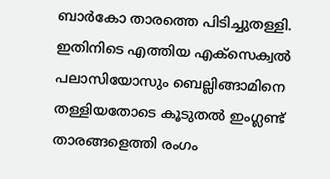ബാര്‍കോ താരത്തെ പിടിച്ചുതള്ളി. ഇതിനിടെ എത്തിയ എക്സെക്വൽ പലാസിയോസും ബെല്ലിങ്ങാമിനെ തള്ളിയതോടെ കൂടുതല്‍ ഇംഗ്ലണ്ട് താരങ്ങളെത്തി രംഗം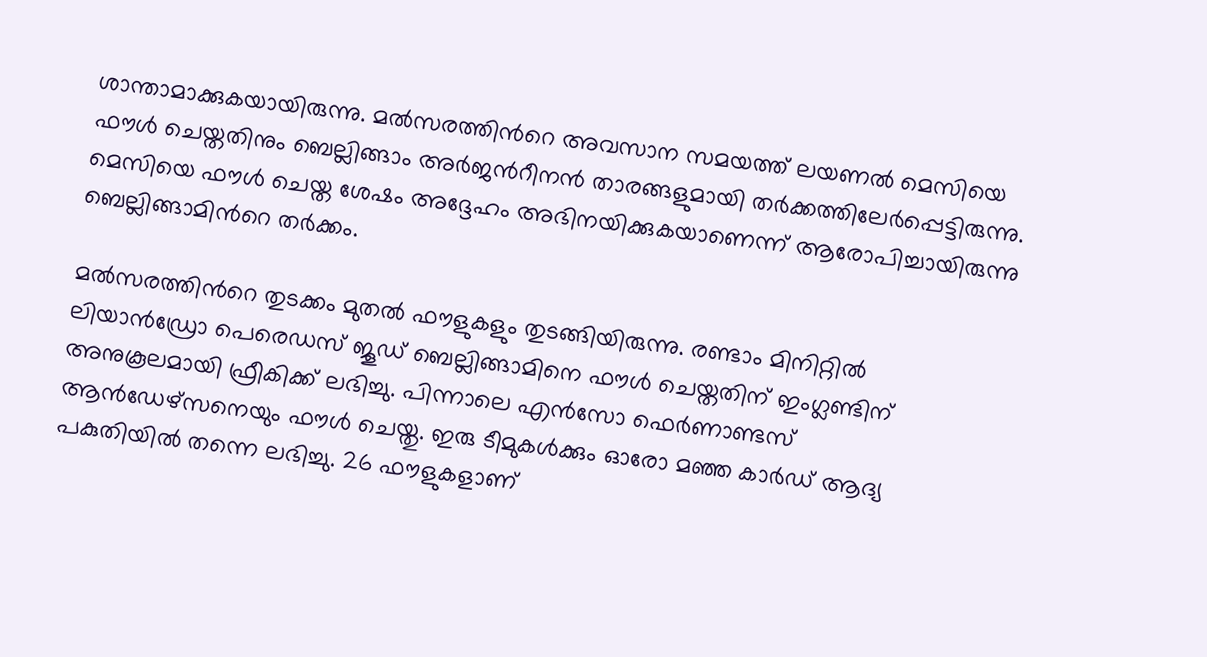ശാന്താമാക്കുകയായിരുന്നു. മല്‍സരത്തിന്‍റെ അവസാന സമയത്ത് ലയണൽ മെസിയെ ഫൗൾ ചെയ്തതിനും ബെല്ലിങ്ങാം അര്‍ജന്‍റീനന്‍ താരങ്ങളുമായി തര്‍ക്കത്തിലേര്‍പ്പെട്ടിരുന്നു. മെസിയെ ഫൗൾ ചെയ്ത ശേഷം അദ്ദേഹം അഭിനയിക്കുകയാണെന്ന് ആരോപിച്ചായിരുന്നു ബെല്ലിങ്ങാമിന്‍റെ തര്‍ക്കം.

മല്‍സരത്തിന്‍റെ തുടക്കം മുതല്‍ ഫൗളുകളും തുടങ്ങിയിരുന്നു. രണ്ടാം മിനിറ്റിൽ ലിയാൻഡ്രോ പെരെഡസ് ജൂഡ് ബെല്ലിങ്ങാമിനെ ഫൗള്‍ ചെയ്തതിന് ഇംഗ്ലണ്ടിന് അനുകൂലമായി ഫ്രീകിക്ക് ലഭിച്ചു. പിന്നാലെ എൻസോ ഫെർണാണ്ടസ് ആൻഡേഴ്സനെയും ഫൗൾ ചെയ്തു. ഇരു ടീമുകള്‍ക്കും ഓരോ മഞ്ഞ കാര്‍ഡ് ആദ്യ പകുതിയില്‍ തന്നെ ലഭിച്ചു. 26 ഫൗളുകളാണ്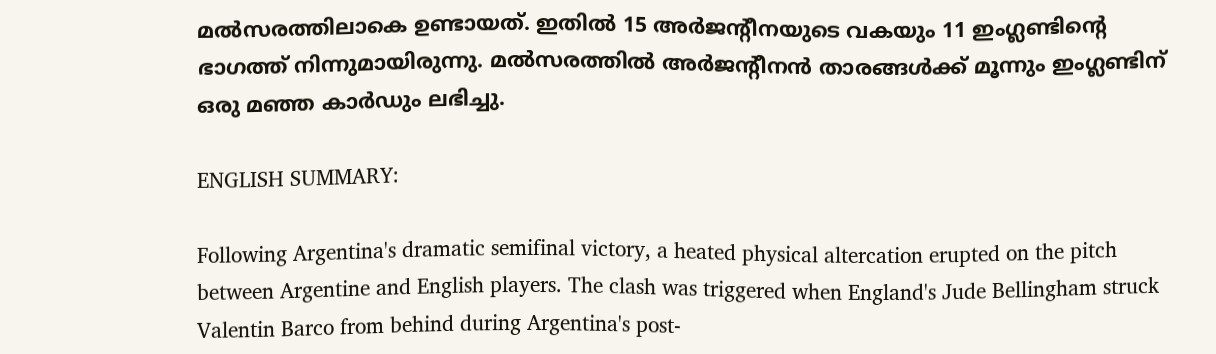മല്‍സരത്തിലാകെ ഉണ്ടായത്. ഇതില്‍ 15 അര്‍ജന്‍റീനയുടെ വകയും 11 ഇംഗ്ലണ്ടിന്‍റെ ഭാഗത്ത് നിന്നുമായിരുന്നു. മല്‍സരത്തില്‍ അര്‍ജന്‍റീനന്‍ താരങ്ങള്‍ക്ക് മൂന്നും ഇംഗ്ലണ്ടിന് ഒരു മഞ്ഞ കാര്‍ഡും ലഭിച്ചു.

ENGLISH SUMMARY:

Following Argentina's dramatic semifinal victory, a heated physical altercation erupted on the pitch between Argentine and English players. The clash was triggered when England's Jude Bellingham struck Valentin Barco from behind during Argentina's post-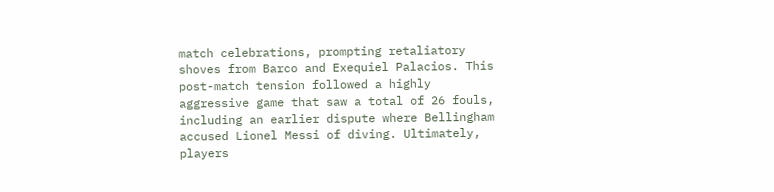match celebrations, prompting retaliatory shoves from Barco and Exequiel Palacios. This post-match tension followed a highly aggressive game that saw a total of 26 fouls, including an earlier dispute where Bellingham accused Lionel Messi of diving. Ultimately, players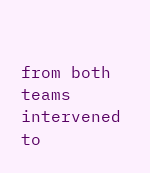from both teams intervened to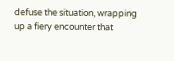defuse the situation, wrapping up a fiery encounter that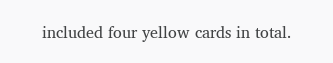included four yellow cards in total.